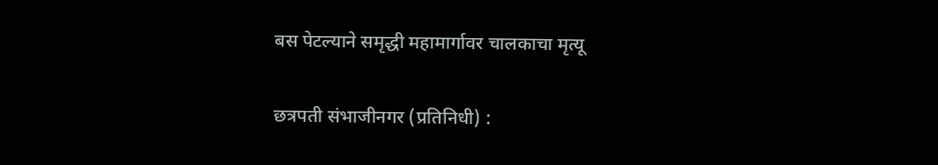बस पेटल्याने समृद्धी महामार्गावर चालकाचा मृत्यू

छत्रपती संभाजीनगर (प्रतिनिधी) :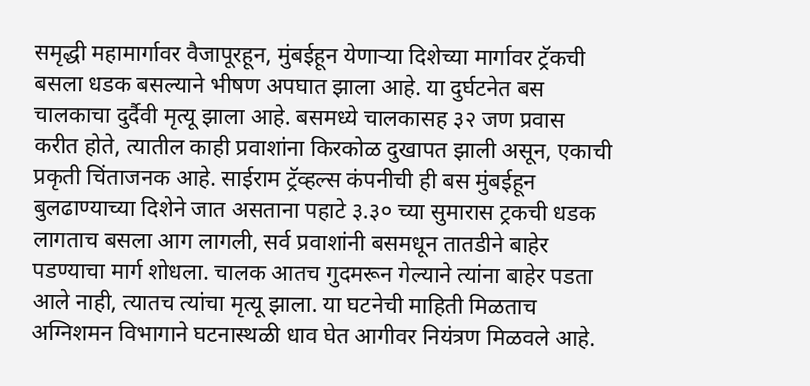समृद्धी महामार्गावर वैजापूरहून, मुंबईहून येणाऱ्या दिशेच्या मार्गावर ट्रॅकची बसला धडक बसल्याने भीषण अपघात झाला आहे. या दुर्घटनेत बस चालकाचा दुर्दैवी मृत्यू झाला आहे. बसमध्ये चालकासह ३२ जण प्रवास करीत होते, त्यातील काही प्रवाशांना किरकोळ दुखापत झाली असून, एकाची प्रकृती चिंताजनक आहे. साईराम ट्रॅव्हल्स कंपनीची ही बस मुंबईहून बुलढाण्याच्या दिशेने जात असताना पहाटे ३.३० च्या सुमारास ट्रकची धडक लागताच बसला आग लागली, सर्व प्रवाशांनी बसमधून तातडीने बाहेर पडण्याचा मार्ग शोधला. चालक आतच गुदमरून गेल्याने त्यांना बाहेर पडता आले नाही, त्यातच त्यांचा मृत्यू झाला. या घटनेची माहिती मिळताच अग्निशमन विभागाने घटनास्थळी धाव घेत आगीवर नियंत्रण मिळवले आहे.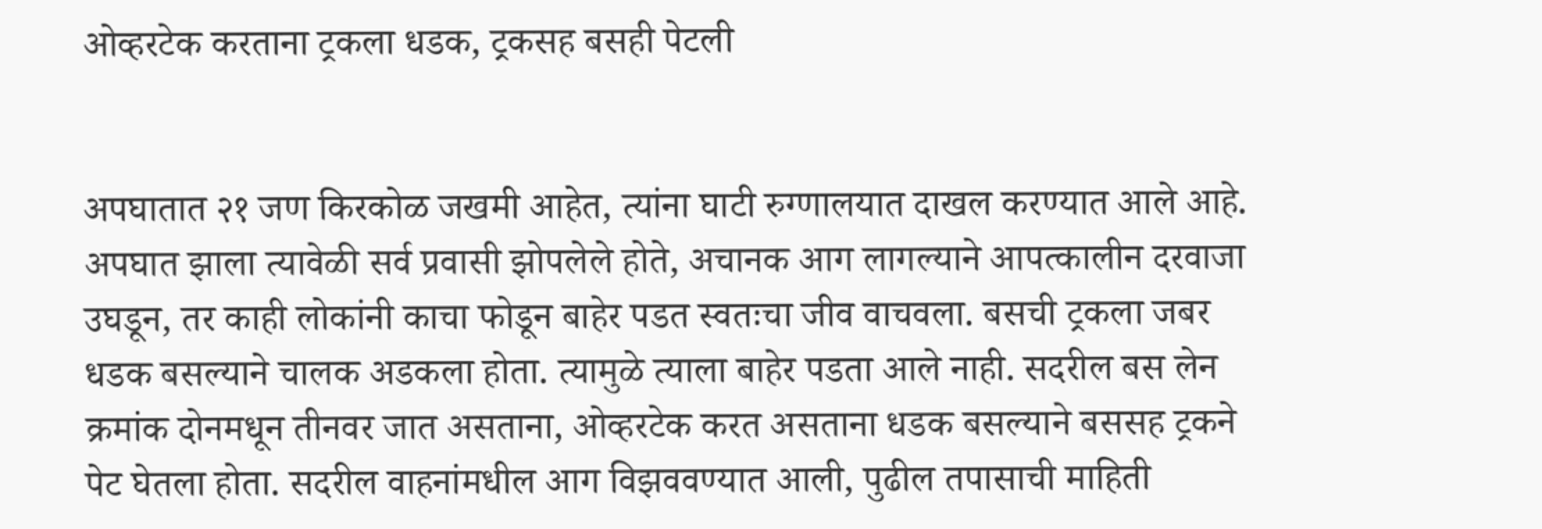ओव्हरटेक करताना ट्रकला धडक, ट्रकसह बसही पेटली


अपघातात २१ जण किरकोळ जखमी आहेत, त्यांना घाटी रुग्णालयात दाखल करण्यात आले आहे. अपघात झाला त्यावेळी सर्व प्रवासी झोपलेले होते, अचानक आग लागल्याने आपत्कालीन दरवाजा उघडून, तर काही लोकांनी काचा फोडून बाहेर पडत स्वतःचा जीव वाचवला. बसची ट्रकला जबर धडक बसल्याने चालक अडकला होता. त्यामुळे त्याला बाहेर पडता आले नाही. सदरील बस लेन क्रमांक दोनमधून तीनवर जात असताना, ओव्हरटेक करत असताना धडक बसल्याने बससह ट्रकने पेट घेतला होता. सदरील वाहनांमधील आग विझववण्यात आली, पुढील तपासाची माहिती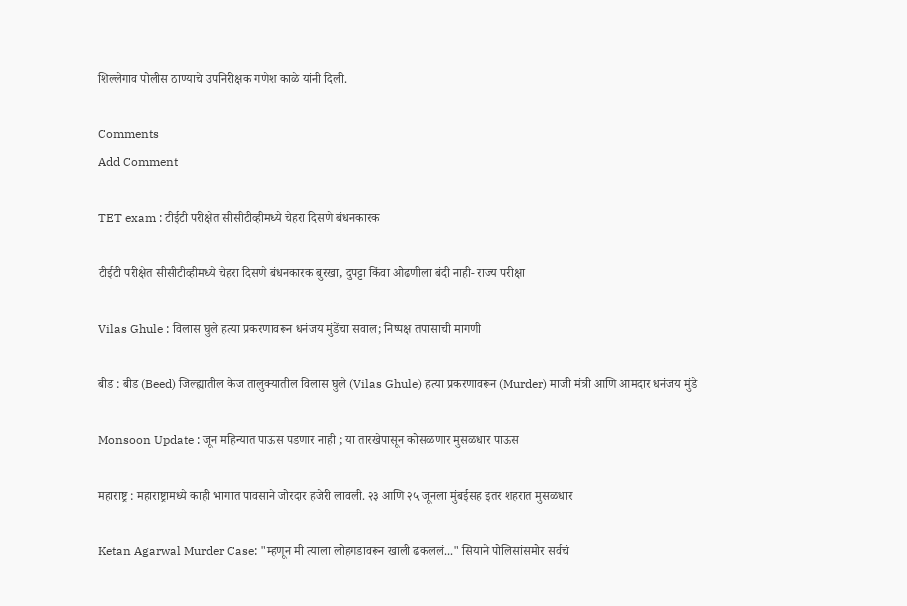शिल्लेगाव पोलीस ठाण्याचे उपनिरीक्षक गणेश काळे यांनी दिली.

Comments
Add Comment

TET exam : टीईटी परीक्षेत सीसीटीव्हीमध्ये चेहरा दिसणे बंधनकारक

टीईटी परीक्षेत सीसीटीव्हीमध्ये चेहरा दिसणे बंधनकारक बुरखा, दुपट्टा किंवा ओढणीला बंदी नाही- राज्य परीक्षा

Vilas Ghule : विलास घुले हत्या प्रकरणावरून धनंजय मुंडेंचा सवाल; निष्पक्ष तपासाची मागणी

बीड : बीड (Beed) जिल्ह्यातील केज तालुक्यातील विलास घुले (Vilas Ghule) हत्या प्रकरणावरून (Murder) माजी मंत्री आणि आमदार धनंजय मुंडे

Monsoon Update : जून महिन्यात पाऊस पडणार नाही ; या तारखेपासून कोसळणार मुसळधार पाऊस

महाराष्ट्र : महाराष्ट्रामध्ये काही भागात पावसाने जोरदार हजेरी लावली. २३ आणि २५ जूनला मुंबईसह इतर शहरात मुसळधार

Ketan Agarwal Murder Case: "म्हणून मी त्याला लोहगडावरून खाली ढकललं..." सियाने पोलिसांसमोर सर्वचं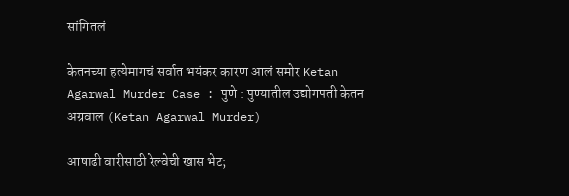सांगितलं

केतनच्या हत्येमागचं सर्वात भयंकर कारण आलं समोर Ketan Agarwal Murder Case : पुणे : पुण्यातील उद्योगपती केतन अग्रवाल (Ketan Agarwal Murder)

आषाढी वारीसाठी रेल्वेची खास भेट;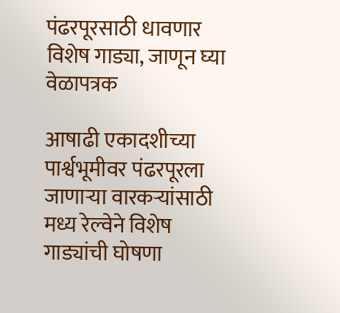पंढरपूरसाठी धावणार विशेष गाड्या, जाणून घ्या वेळापत्रक

आषाढी एकादशीच्या पार्श्वभूमीवर पंढरपूरला जाणाऱ्या वारकऱ्यांसाठी मध्य रेल्वेने विशेष गाड्यांची घोषणा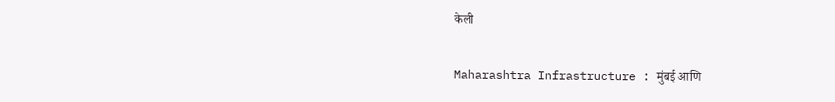केली

Maharashtra Infrastructure : मुंबई आणि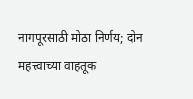नागपूरसाठी मोठा निर्णय; दोन महत्त्वाच्या वाहतूक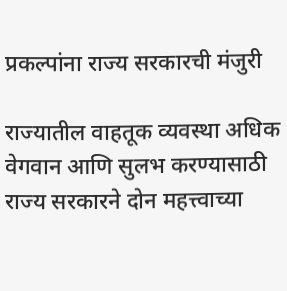प्रकल्पांना राज्य सरकारची मंजुरी

राज्यातील वाहतूक व्यवस्था अधिक वेगवान आणि सुलभ करण्यासाठी राज्य सरकारने दोन महत्त्वाच्या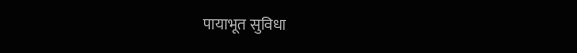पायाभूत सुविधा